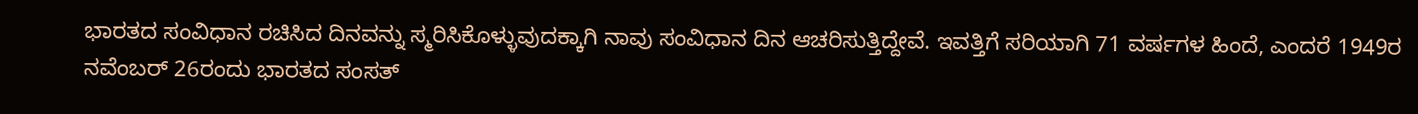ಭಾರತದ ಸಂವಿಧಾನ ರಚಿಸಿದ ದಿನವನ್ನು ಸ್ಮರಿಸಿಕೊಳ್ಳುವುದಕ್ಕಾಗಿ ನಾವು ಸಂವಿಧಾನ ದಿನ ಆಚರಿಸುತ್ತಿದ್ದೇವೆ. ಇವತ್ತಿಗೆ ಸರಿಯಾಗಿ 71 ವರ್ಷಗಳ ಹಿಂದೆ, ಎಂದರೆ 1949ರ ನವೆಂಬರ್ 26ರಂದು ಭಾರತದ ಸಂಸತ್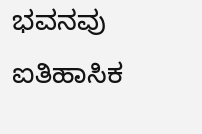ಭವನವು ಐತಿಹಾಸಿಕ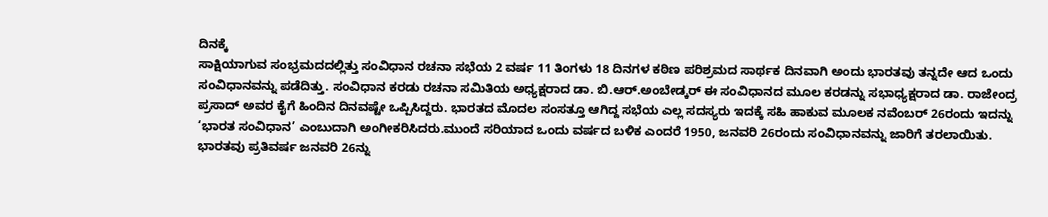ದಿನಕ್ಕೆ
ಸಾಕ್ಷಿಯಾಗುವ ಸಂಭ್ರಮದದಲ್ಲಿತ್ತು ಸಂವಿಧಾನ ರಚನಾ ಸಭೆಯ 2 ವರ್ಷ 11 ತಿಂಗಳು 18 ದಿನಗಳ ಕಠಿಣ ಪರಿಶ್ರಮದ ಸಾರ್ಥಕ ದಿನವಾಗಿ ಅಂದು ಭಾರತವು ತನ್ನದೇ ಆದ ಒಂದು ಸಂವಿಧಾನವನ್ನು ಪಡೆದಿತ್ತು. ಸಂವಿಧಾನ ಕರಡು ರಚನಾ ಸಮಿತಿಯ ಅಧ್ಯಕ್ಷರಾದ ಡಾ. ಬಿ.ಆರ್.ಅಂಬೇಡ್ಕರ್ ಈ ಸಂವಿಧಾನದ ಮೂಲ ಕರಡನ್ನು ಸಭಾಧ್ಯಕ್ಷರಾದ ಡಾ. ರಾಜೇಂದ್ರ ಪ್ರಸಾದ್ ಅವರ ಕೈಗೆ ಹಿಂದಿನ ದಿನವಷ್ಟೇ ಒಪ್ಪಿಸಿದ್ದರು. ಭಾರತದ ಮೊದಲ ಸಂಸತ್ತೂ ಆಗಿದ್ದ ಸಭೆಯ ಎಲ್ಲ ಸದಸ್ಯರು ಇದಕ್ಕೆ ಸಹಿ ಹಾಕುವ ಮೂಲಕ ನವೆಂಬರ್ 26ರಂದು ಇದನ್ನು ‘ಭಾರತ ಸಂವಿಧಾನ’ ಎಂಬುದಾಗಿ ಅಂಗೀಕರಿಸಿದರು.ಮುಂದೆ ಸರಿಯಾದ ಒಂದು ವರ್ಷದ ಬಳಿಕ ಎಂದರೆ 1950, ಜನವರಿ 26ರಂದು ಸಂವಿಧಾನವನ್ನು ಜಾರಿಗೆ ತರಲಾಯಿತು. ಭಾರತವು ಪ್ರತಿವರ್ಷ ಜನವರಿ 26ನ್ನು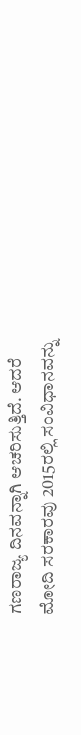ಗಣರಾಜ್ಯ ದಿನವನ್ನಾಗಿ ಆಚರಿಸುತ್ತಿದೆ. ಆದರೆ ಮೋದಿ ಸರಕಾರವು 2015ರಲ್ಲಿ ಸಂವಿಧಾನವನ್ನು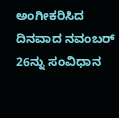ಅಂಗೀಕರಿಸಿದ ದಿನವಾದ ನವಂಬರ್ 26ನ್ನು ಸಂವಿಧಾನ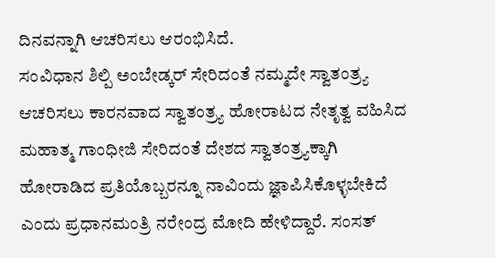ದಿನವನ್ನಾಗಿ ಆಚರಿಸಲು ಆರಂಭಿಸಿದೆ.
ಸಂವಿಧಾನ ಶಿಲ್ಪಿ ಅಂಬೇಡ್ಕರ್ ಸೇರಿದಂತೆ ನಮ್ಮದೇ ಸ್ವಾತಂತ್ರ್ಯ ಆಚರಿಸಲು ಕಾರನವಾದ ಸ್ವಾತಂತ್ರ್ಯ ಹೋರಾಟದ ನೇತೃತ್ವ ವಹಿಸಿದ ಮಹಾತ್ಮ ಗಾಂಧೀಜಿ ಸೇರಿದಂತೆ ದೇಶದ ಸ್ವಾತಂತ್ರ್ಯಕ್ಕಾಗಿ ಹೋರಾಡಿದ ಪ್ರತಿಯೊಬ್ಬರನ್ನೂ ನಾವಿಂದು ಜ್ಞಾಪಿಸಿಕೊಳ್ಳಬೇಕಿದೆ ಎಂದು ಪ್ರಧಾನಮಂತ್ರಿ ನರೇಂದ್ರ ಮೋದಿ ಹೇಳಿದ್ದಾರೆ. ಸಂಸತ್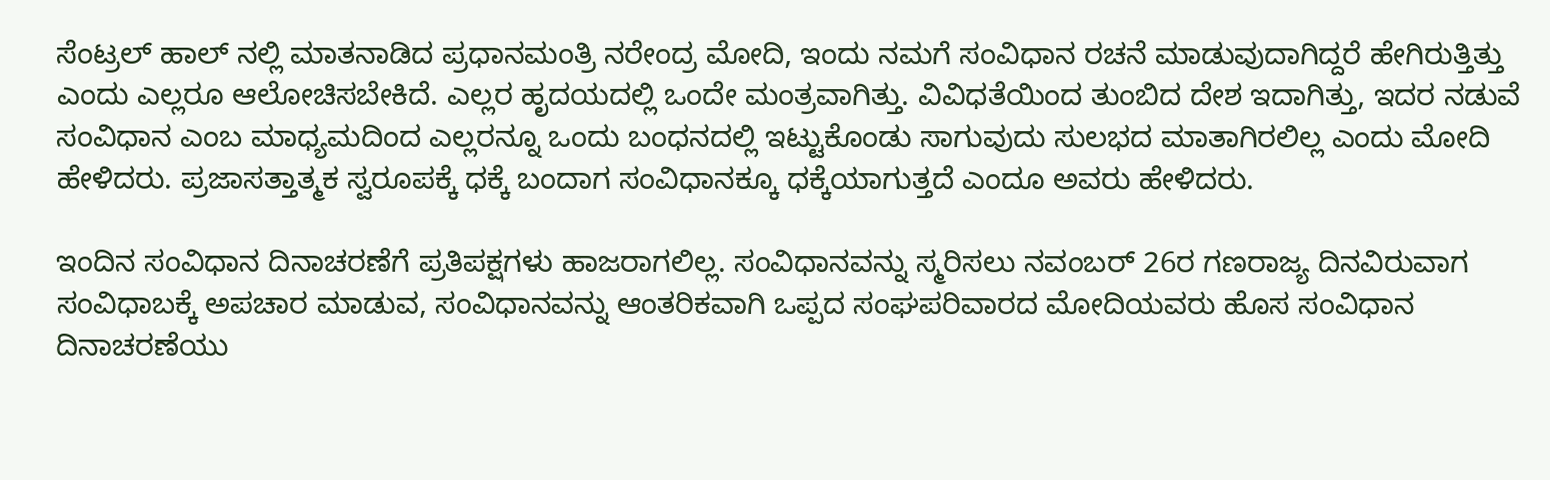ಸೆಂಟ್ರಲ್ ಹಾಲ್ ನಲ್ಲಿ ಮಾತನಾಡಿದ ಪ್ರಧಾನಮಂತ್ರಿ ನರೇಂದ್ರ ಮೋದಿ, ಇಂದು ನಮಗೆ ಸಂವಿಧಾನ ರಚನೆ ಮಾಡುವುದಾಗಿದ್ದರೆ ಹೇಗಿರುತ್ತಿತ್ತು ಎಂದು ಎಲ್ಲರೂ ಆಲೋಚಿಸಬೇಕಿದೆ. ಎಲ್ಲರ ಹೃದಯದಲ್ಲಿ ಒಂದೇ ಮಂತ್ರವಾಗಿತ್ತು. ವಿವಿಧತೆಯಿಂದ ತುಂಬಿದ ದೇಶ ಇದಾಗಿತ್ತು, ಇದರ ನಡುವೆ ಸಂವಿಧಾನ ಎಂಬ ಮಾಧ್ಯಮದಿಂದ ಎಲ್ಲರನ್ನೂ ಒಂದು ಬಂಧನದಲ್ಲಿ ಇಟ್ಟುಕೊಂಡು ಸಾಗುವುದು ಸುಲಭದ ಮಾತಾಗಿರಲಿಲ್ಲ ಎಂದು ಮೋದಿ ಹೇಳಿದರು. ಪ್ರಜಾಸತ್ತಾತ್ಮಕ ಸ್ವರೂಪಕ್ಕೆ ಧಕ್ಕೆ ಬಂದಾಗ ಸಂವಿಧಾನಕ್ಕೂ ಧಕ್ಕೆಯಾಗುತ್ತದೆ ಎಂದೂ ಅವರು ಹೇಳಿದರು.

ಇಂದಿನ ಸಂವಿಧಾನ ದಿನಾಚರಣೆಗೆ ಪ್ರತಿಪಕ್ಷಗಳು ಹಾಜರಾಗಲಿಲ್ಲ. ಸಂವಿಧಾನವನ್ನು ಸ್ಮರಿಸಲು ನವಂಬರ್ 26ರ ಗಣರಾಜ್ಯ ದಿನವಿರುವಾಗ ಸಂವಿಧಾಬಕ್ಕೆ ಅಪಚಾರ ಮಾಡುವ, ಸಂವಿಧಾನವನ್ನು ಆಂತರಿಕವಾಗಿ ಒಪ್ಪದ ಸಂಘಪರಿವಾರದ ಮೋದಿಯವರು ಹೊಸ ಸಂವಿಧಾನ ದಿನಾಚರಣೆಯು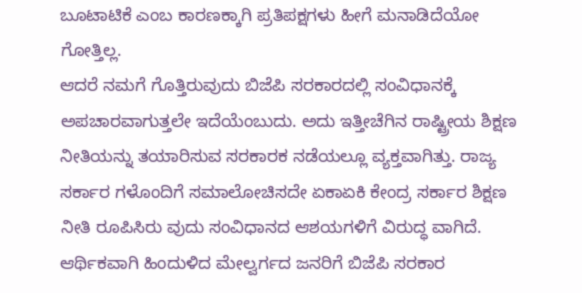ಬೂಟಾಟಿಕೆ ಎಂಬ ಕಾರಣಕ್ಕಾಗಿ ಪ್ರತಿಪಕ್ಷಗಳು ಹೀಗೆ ಮನಾಡಿದೆಯೋ ಗೋತ್ತಿಲ್ಲ.
ಆದರೆ ನಮಗೆ ಗೊತ್ತಿರುವುದು ಬಿಜೆಪಿ ಸರಕಾರದಲ್ಲಿ ಸಂವಿಧಾನಕ್ಕೆ ಅಪಚಾರವಾಗುತ್ತಲೇ ಇದೆಯೆಂಬುದು. ಅದು ಇತ್ತೀಚೆಗಿನ ರಾಷ್ಟ್ರೀಯ ಶಿಕ್ಷಣ ನೀತಿಯನ್ನು ತಯಾರಿಸುವ ಸರಕಾರಕ ನಡೆಯಲ್ಲೂ ವ್ಯಕ್ತವಾಗಿತ್ತು. ರಾಜ್ಯ ಸರ್ಕಾರ ಗಳೊಂದಿಗೆ ಸಮಾಲೋಚಿಸದೇ ಏಕಾಏಕಿ ಕೇಂದ್ರ ಸರ್ಕಾರ ಶಿಕ್ಷಣ ನೀತಿ ರೂಪಿಸಿರು ವುದು ಸಂವಿಧಾನದ ಆಶಯಗಳಿಗೆ ವಿರುದ್ಧ ವಾಗಿದೆ.
ಆರ್ಥಿಕವಾಗಿ ಹಿಂದುಳಿದ ಮೇಲ್ವರ್ಗದ ಜನರಿಗೆ ಬಿಜೆಪಿ ಸರಕಾರ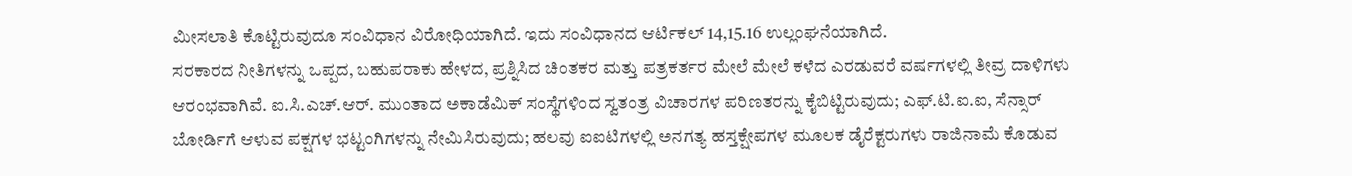ಮೀಸಲಾತಿ ಕೊಟ್ಟಿರುವುದೂ ಸಂವಿಧಾನ ವಿರೋಧಿಯಾಗಿದೆ. ಇದು ಸಂವಿಧಾನದ ಆರ್ಟಿಕಲ್ 14,15.16 ಉಲ್ಲಂಘನೆಯಾಗಿದೆ.
ಸರಕಾರದ ನೀತಿಗಳನ್ನು ಒಪ್ಪದ, ಬಹುಪರಾಕು ಹೇಳದ, ಪ್ರಶ್ನಿಸಿದ ಚಿಂತಕರ ಮತ್ತು ಪತ್ರಕರ್ತರ ಮೇಲೆ ಮೇಲೆ ಕಳೆದ ಎರಡುವರೆ ವರ್ಷಗಳಲ್ಲಿ ತೀವ್ರ ದಾಳಿಗಳು ಆರಂಭವಾಗಿವೆ. ಐ.ಸಿ.ಎಚ್.ಆರ್. ಮುಂತಾದ ಅಕಾಡೆಮಿಕ್ ಸಂಸ್ಥೆಗಳಿಂದ ಸ್ವತಂತ್ರ ವಿಚಾರಗಳ ಪರಿಣತರನ್ನು ಕೈಬಿಟ್ಟಿರುವುದು; ಎಫ್.ಟಿ.ಐ.ಐ, ಸೆನ್ಸಾರ್ ಬೋರ್ಡಿಗೆ ಆಳುವ ಪಕ್ಷಗಳ ಭಟ್ಟಂಗಿಗಳನ್ನು ನೇಮಿಸಿರುವುದು; ಹಲವು ಐಐಟಿಗಳಲ್ಲಿ ಅನಗತ್ಯ ಹಸ್ತಕ್ಷೇಪಗಳ ಮೂಲಕ ಡೈರೆಕ್ಟರುಗಳು ರಾಜಿನಾಮೆ ಕೊಡುವ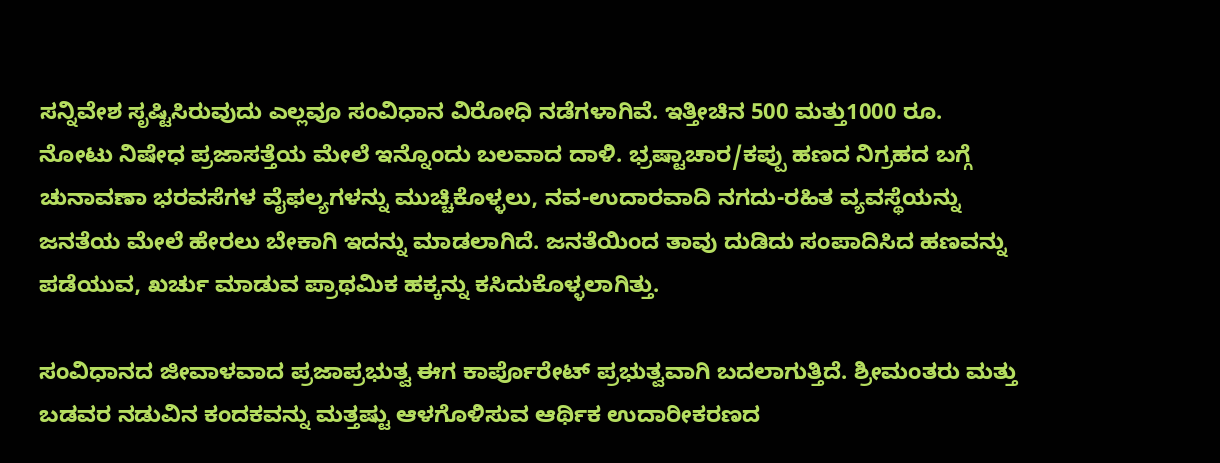ಸನ್ನಿವೇಶ ಸೃಷ್ಟಿಸಿರುವುದು ಎಲ್ಲವೂ ಸಂವಿಧಾನ ವಿರೋಧಿ ನಡೆಗಳಾಗಿವೆ. ಇತ್ತೀಚಿನ 500 ಮತ್ತು1000 ರೂ. ನೋಟು ನಿಷೇಧ ಪ್ರಜಾಸತ್ತೆಯ ಮೇಲೆ ಇನ್ನೊಂದು ಬಲವಾದ ದಾಳಿ. ಭ್ರಷ್ಟಾಚಾರ/ಕಪ್ಪು ಹಣದ ನಿಗ್ರಹದ ಬಗ್ಗೆ ಚುನಾವಣಾ ಭರವಸೆಗಳ ವೈಫಲ್ಯಗಳನ್ನು ಮುಚ್ಚಿಕೊಳ್ಳಲು, ನವ-ಉದಾರವಾದಿ ನಗದು-ರಹಿತ ವ್ಯವಸ್ಥೆಯನ್ನು ಜನತೆಯ ಮೇಲೆ ಹೇರಲು ಬೇಕಾಗಿ ಇದನ್ನು ಮಾಡಲಾಗಿದೆ. ಜನತೆಯಿಂದ ತಾವು ದುಡಿದು ಸಂಪಾದಿಸಿದ ಹಣವನ್ನು ಪಡೆಯುವ, ಖರ್ಚು ಮಾಡುವ ಪ್ರಾಥಮಿಕ ಹಕ್ಕನ್ನು ಕಸಿದುಕೊಳ್ಳಲಾಗಿತ್ತು.

ಸಂವಿಧಾನದ ಜೀವಾಳವಾದ ಪ್ರಜಾಪ್ರಭುತ್ವ ಈಗ ಕಾರ್ಪೊರೇಟ್ ಪ್ರಭುತ್ವವಾಗಿ ಬದಲಾಗುತ್ತಿದೆ. ಶ್ರೀಮಂತರು ಮತ್ತು ಬಡವರ ನಡುವಿನ ಕಂದಕವನ್ನು ಮತ್ತಷ್ಟು ಆಳಗೊಳಿಸುವ ಆರ್ಥಿಕ ಉದಾರೀಕರಣದ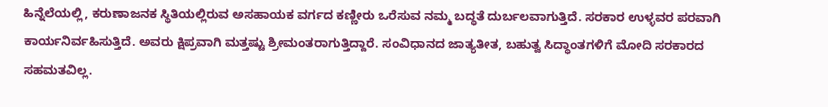ಹಿನ್ನೆಲೆಯಲ್ಲಿ, ಕರುಣಾಜನಕ ಸ್ಥಿತಿಯಲ್ಲಿರುವ ಅಸಹಾಯಕ ವರ್ಗದ ಕಣ್ಣೀರು ಒರೆಸುವ ನಮ್ಮ ಬದ್ಧತೆ ದುರ್ಬಲವಾಗುತ್ತಿದೆ. ಸರಕಾರ ಉಳ್ಳವರ ಪರವಾಗಿ ಕಾರ್ಯನಿರ್ವಹಿಸುತ್ತಿದೆ. ಅವರು ಕ್ಷಿಪ್ರವಾಗಿ ಮತ್ತಷ್ಟು ಶ್ರೀಮಂತರಾಗುತ್ತಿದ್ದಾರೆ. ಸಂವಿಧಾನದ ಜಾತ್ಯತೀತ, ಬಹುತ್ವ ಸಿದ್ಧಾಂತಗಳಿಗೆ ಮೋದಿ ಸರಕಾರದ ಸಹಮತವಿಲ್ಲ.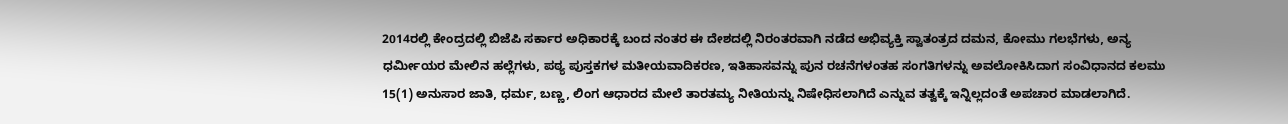2014ರಲ್ಲಿ ಕೇಂದ್ರದಲ್ಲಿ ಬಿಜೆಪಿ ಸರ್ಕಾರ ಅಧಿಕಾರಕ್ಕೆ ಬಂದ ನಂತರ ಈ ದೇಶದಲ್ಲಿ ನಿರಂತರವಾಗಿ ನಡೆದ ಅಭಿವ್ಯಕ್ತಿ ಸ್ವಾತಂತ್ರದ ದಮನ, ಕೋಮು ಗಲಭೆಗಳು, ಅನ್ಯ ಧರ್ಮೀಯರ ಮೇಲಿನ ಹಲ್ಲೆಗಳು, ಪಠ್ಯ ಪುಸ್ತಕಗಳ ಮತೀಯವಾದಿಕರಣ, ಇತಿಹಾಸವನ್ನು ಪುನ ರಚನೆಗಳಂತಹ ಸಂಗತಿಗಳನ್ನು ಅವಲೋಕಿಸಿದಾಗ ಸಂವಿಧಾನದ ಕಲಮು 15(1) ಅನುಸಾರ ಜಾತಿ, ಧರ್ಮ, ಬಣ್ಣ, ಲಿಂಗ ಆಧಾರದ ಮೇಲೆ ತಾರತಮ್ಯ ನೀತಿಯನ್ನು ನಿಷೇಧಿಸಲಾಗಿದೆ ಎನ್ನುವ ತತ್ವಕ್ಕೆ ಇನ್ನಿಲ್ಲದಂತೆ ಅಪಚಾರ ಮಾಡಲಾಗಿದೆ.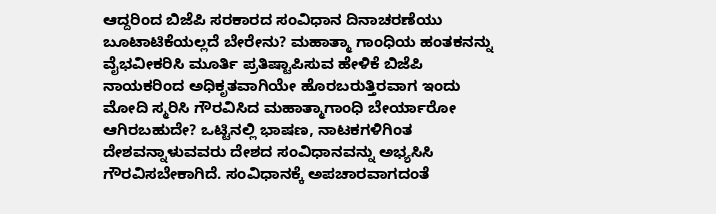ಆದ್ದರಿಂದ ಬಿಜೆಪಿ ಸರಕಾರದ ಸಂವಿಧಾನ ದಿನಾಚರಣೆಯು ಬೂಟಾಟಿಕೆಯಲ್ಲದೆ ಬೇರೇನು? ಮಹಾತ್ಮಾ ಗಾಂಧಿಯ ಹಂತಕನನ್ನು ವೈಭವೀಕರಿಸಿ ಮೂರ್ತಿ ಪ್ರತಿಷ್ಟಾಪಿಸುವ ಹೇಳಿಕೆ ಬಿಜೆಪಿ ನಾಯಕರಿಂದ ಅಧಿಕೃತವಾಗಿಯೇ ಹೊರಬರುತ್ತಿರವಾಗ ಇಂದು ಮೋದಿ ಸ್ಮರಿಸಿ ಗೌರವಿಸಿದ ಮಹಾತ್ಮಾಗಾಂಧಿ ಬೇರ್ಯಾರೋ ಆಗಿರಬಹುದೇ? ಒಟ್ಟಿನಲ್ಲಿ ಭಾಷಣ, ನಾಟಕಗಳಿಗಿಂತ ದೇಶವನ್ನಾಳುವವರು ದೇಶದ ಸಂವಿಧಾನವನ್ನು ಅಭ್ಯಸಿಸಿ ಗೌರವಿಸಬೇಕಾಗಿದೆ. ಸಂವಿಧಾನಕ್ಕೆ ಅಪಚಾರವಾಗದಂತೆ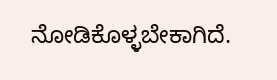ನೋಡಿಕೊಳ್ಳಬೇಕಾಗಿದೆ.